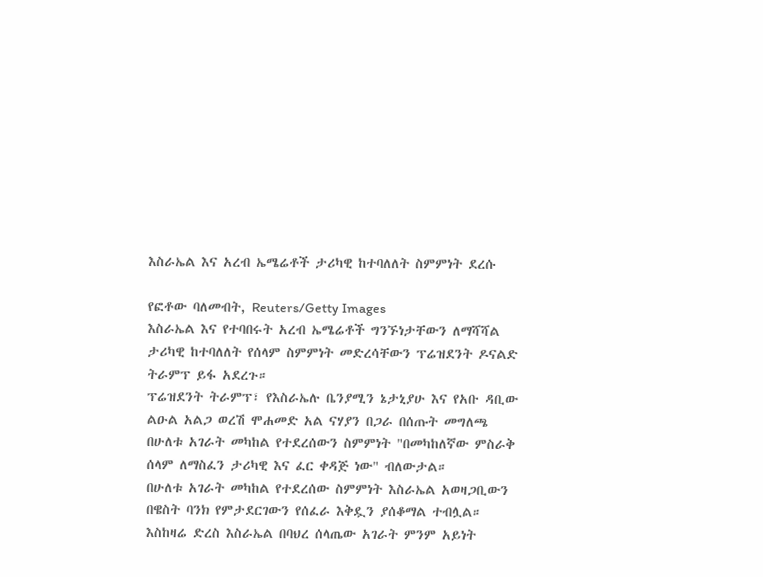እስራኤል እና አረብ ኤሜሬቶች ታሪካዊ ከተባለለት ስምምነት ደረሱ

የፎቶው ባለመብት, Reuters/Getty Images
እስራኤል እና የተባበሩት አረብ ኤሜሬቶች ግንኙነታቸውን ለማሻሻል ታሪካዊ ከተባለለት የሰላም ስምምነት መድረሳቸውን ፕሬዝደንት ዶናልድ ትራምፕ ይፋ አደረጉ።
ፕሬዝደንት ትራምፕ፣ የእስራኤሉ ቤንያሚን ኔታኒያሁ እና የአቡ ዳቢው ልዑል አልጋ ወረሽ ሞሐመድ አል ናሃያን በጋራ በሰጡት መግለጫ በሁለቱ አገራት መካከል የተደረሰውን ስምምነት "በመካከለኛው ምስራቅ ሰላም ለማስፈን ታሪካዊ እና ፈር ቀዳጅ ነው" ብለውታል።
በሁለቱ አገራት መካከል የተደረሰው ስምምነት እስራኤል አወዛጋቢውን በዌስት ባንክ የምታደርገውን የሰፈራ እቅዷን ያሰቆማል ተብሏል።
እስከዛሬ ድረስ እስራኤል በባህረ ሰላጤው አገራት ምንም አይነት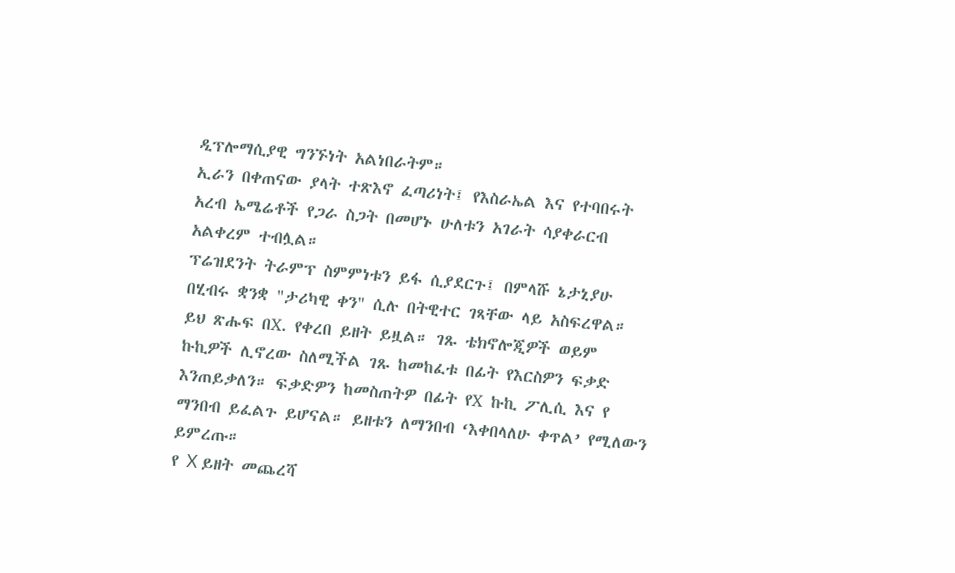ዲፕሎማሲያዊ ግንኙነት አልነበራትም።
ኢራን በቀጠናው ያላት ተጽእኖ ፈጣሪነት፤ የእስራኤል እና የተባበሩት አረብ ኤሜሬቶች የጋራ ስጋት በመሆኑ ሁለቱን አገራት ሳያቀራርብ አልቀረም ተብሏል።
ፕሬዝደንት ትራምፕ ስምምነቱን ይፋ ሲያደርጉ፤ በምላሹ ኔታኒያሁ በሂብሩ ቋንቋ "ታሪካዊ ቀን" ሲሉ በትዊተር ገጻቸው ላይ አስፍረዋል።
ይህ ጽሑፍ በX. የቀረበ ይዘት ይዟል። ገጹ ቴክኖሎጂዎች ወይም ኩኪዎች ሊኖረው ስለሚችል ገጹ ከመከፈቱ በፊት የእርስዎን ፍቃድ እንጠይቃለን። ፍቃድዎን ከመስጠትዎ በፊት የX ኩኪ ፖሊሲ እና የ ማንበብ ይፈልጉ ይሆናል። ይዘቱን ለማንበብ ‘እቀበላለሁ ቀጥል’ የሚለውን ይምረጡ።
የ X ይዘት መጨረሻ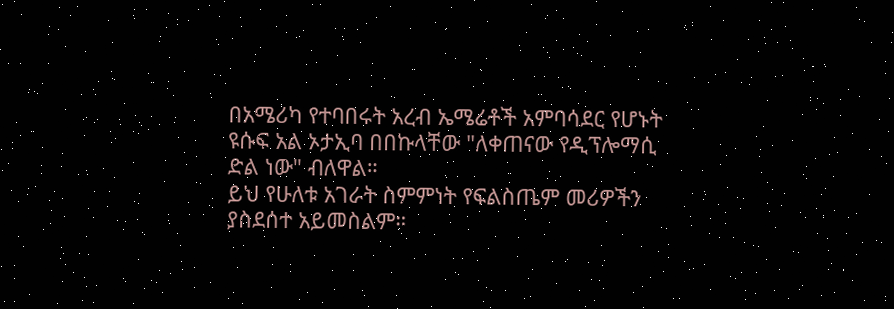በአሜሪካ የተባበሩት አረብ ኤሜሬቶች አምባሳደር የሆኑት ዩሱፍ አል ኦታኢባ በበኩላቸው "ለቀጠናው የዲፕሎማሲ ድል ነው" ብለዋል።
ይህ የሁለቱ አገራት ስምምነት የፍልስጤም መሪዎችን ያስደሰተ አይመስልም።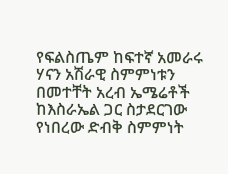የፍልስጤም ከፍተኛ አመራሩ ሃናን አሽራዊ ስምምነቱን በመተቸት አረብ ኤሜሬቶች ከእስራኤል ጋር ስታደርገው የነበረው ድብቅ ስምምነት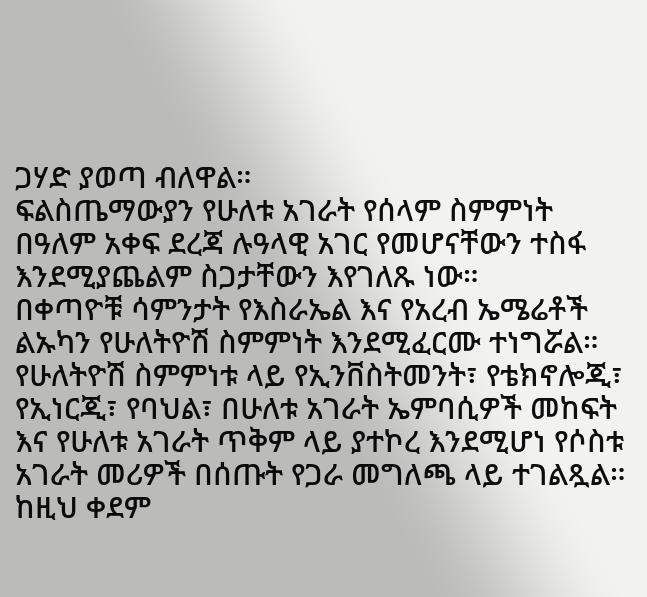ጋሃድ ያወጣ ብለዋል።
ፍልስጤማውያን የሁለቱ አገራት የሰላም ስምምነት በዓለም አቀፍ ደረጃ ሉዓላዊ አገር የመሆናቸውን ተስፋ እንደሚያጨልም ስጋታቸውን እየገለጹ ነው።
በቀጣዮቹ ሳምንታት የእስራኤል እና የአረብ ኤሜሬቶች ልኡካን የሁለትዮሽ ስምምነት እንደሚፈርሙ ተነግሯል።
የሁለትዮሽ ስምምነቱ ላይ የኢንቨስትመንት፣ የቴክኖሎጂ፣ የኢነርጂ፣ የባህል፣ በሁለቱ አገራት ኤምባሲዎች መከፍት እና የሁለቱ አገራት ጥቅም ላይ ያተኮረ እንደሚሆነ የሶስቱ አገራት መሪዎች በሰጡት የጋራ መግለጫ ላይ ተገልጿል።
ከዚህ ቀደም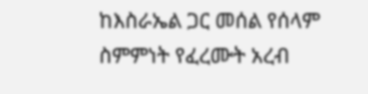ከእስራኤል ጋር መሰል የሰላም ስምምነት የፈረሙት አረብ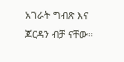አገራት ግብጽ እና ጆርዳን ብቻ ናቸው።